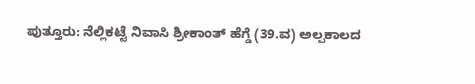ಪುತ್ತೂರು: ನೆಲ್ಲಿಕಟ್ಟೆ ನಿವಾಸಿ ಶ್ರೀಕಾಂತ್ ಹೆಗ್ಡೆ (39.ವ) ಅಲ್ಪಕಾಲದ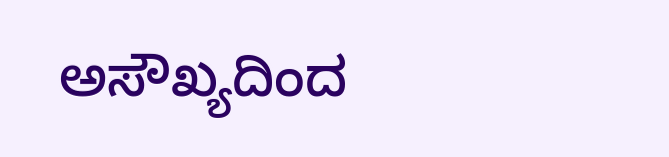ಅಸೌಖ್ಯದಿಂದ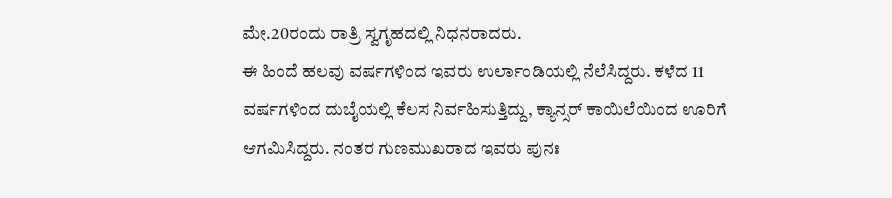ಮೇ.20ರಂದು ರಾತ್ರಿ ಸ್ವಗೃಹದಲ್ಲಿ ನಿಧನರಾದರು.
ಈ ಹಿಂದೆ ಹಲವು ವರ್ಷಗಳಿಂದ ಇವರು ಉರ್ಲಾಂಡಿಯಲ್ಲಿ ನೆಲೆಸಿದ್ದರು. ಕಳೆದ 11 ವರ್ಷಗಳಿಂದ ದುಬೈಯಲ್ಲಿ ಕೆಲಸ ನಿರ್ವಹಿಸುತ್ತಿದ್ದು, ಕ್ಯಾನ್ಸರ್ ಕಾಯಿಲೆಯಿಂದ ಊರಿಗೆ ಆಗಮಿಸಿದ್ದರು. ನಂತರ ಗುಣಮುಖರಾದ ಇವರು ಪುನಃ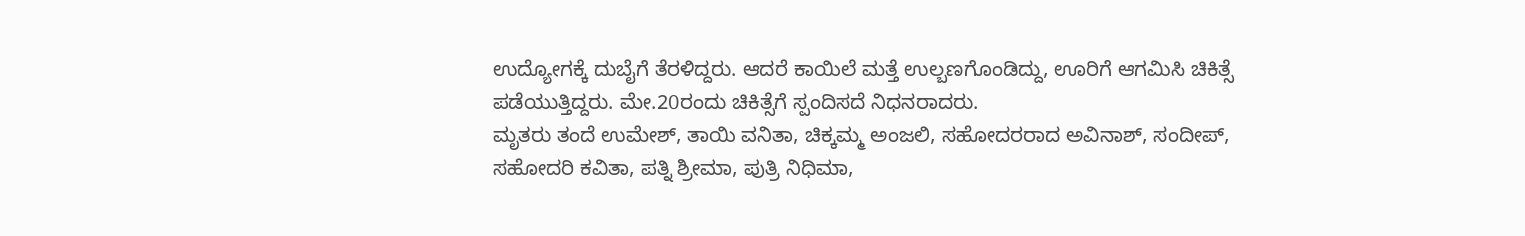ಉದ್ಯೋಗಕ್ಕೆ ದುಬೈಗೆ ತೆರಳಿದ್ದರು. ಆದರೆ ಕಾಯಿಲೆ ಮತ್ತೆ ಉಲ್ಬಣಗೊಂಡಿದ್ದು, ಊರಿಗೆ ಆಗಮಿಸಿ ಚಿಕಿತ್ಸೆ ಪಡೆಯುತ್ತಿದ್ದರು. ಮೇ.20ರಂದು ಚಿಕಿತ್ಸೆಗೆ ಸ್ಪಂದಿಸದೆ ನಿಧನರಾದರು.
ಮೃತರು ತಂದೆ ಉಮೇಶ್, ತಾಯಿ ವನಿತಾ, ಚಿಕ್ಕಮ್ಮ ಅಂಜಲಿ, ಸಹೋದರರಾದ ಅವಿನಾಶ್, ಸಂದೀಪ್, ಸಹೋದರಿ ಕವಿತಾ, ಪತ್ನಿ ಶ್ರೀಮಾ, ಪುತ್ರಿ ನಿಧಿಮಾ,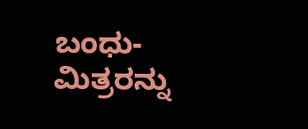ಬಂಧು-ಮಿತ್ರರನ್ನು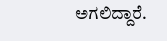ಅಗಲಿದ್ದಾರೆ.